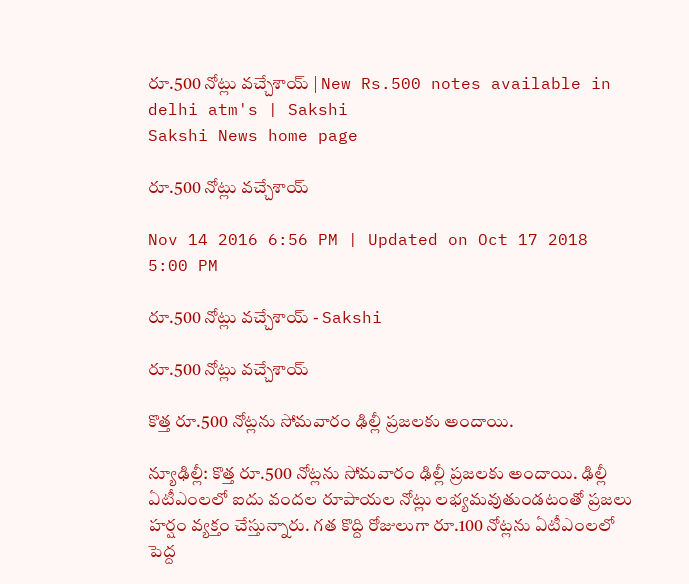రూ.500 నోట్లు వచ్చేశాయ్ | New Rs.500 notes available in delhi atm's | Sakshi
Sakshi News home page

రూ.500 నోట్లు వచ్చేశాయ్

Nov 14 2016 6:56 PM | Updated on Oct 17 2018 5:00 PM

రూ.500 నోట్లు వచ్చేశాయ్ - Sakshi

రూ.500 నోట్లు వచ్చేశాయ్

కొత్త రూ.500 నోట్లను సోమవారం ఢిల్లీ ప్రజలకు అందాయి.

న్యూఢిల్లీ: కొత్త రూ.500 నోట్లను సోమవారం ఢిల్లీ ప్రజలకు అందాయి. ఢిల్లీ ఏటీఎంలలో ఐదు వందల రూపాయల నోట్లు లభ్యమవుతుండటంతో ప్రజలు హర్షం వ్యక్తం చేస్తున్నారు. గత కొద్ది రోజులుగా రూ.100 నోట్లను ఏటీఎంలలో పెద్ద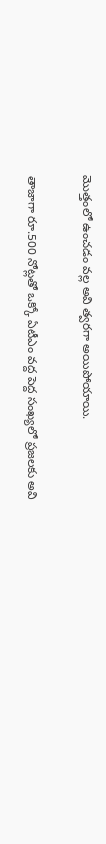మొత్తంలో ఉంచడం వల్ల అవి త్వరగా అయిపోయాయి.

తాజాగా రూ.500 నోట్లతో ఒక్కో ఏటీఎం వద్ద పెద్ద సంఖ్యలో ప్రజలకు అవి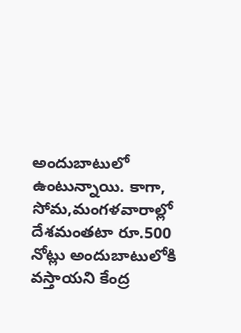అందుబాటులో ఉంటున్నాయి. కాగా, సోమ,మంగళవారాల్లో దేశమంతటా రూ.500 నోట్లు అందుబాటులోకి వస్తాయని కేంద్ర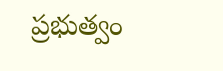ప్రభుత్వం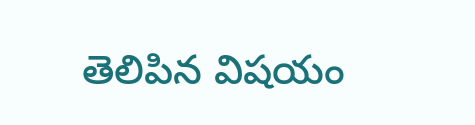తెలిపిన విషయం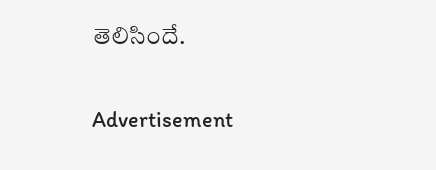తెలిసిందే.

Advertisement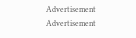Advertisement
Advertisement